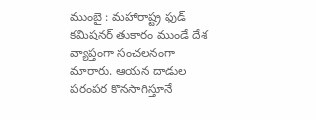ముంబై : మహారాష్ట్ర ఫుడ్ కమిషనర్ తుకారం ముండే దేశ వ్యాప్తంగా సంచలనంగా మారారు. ఆయన దాడుల పరంపర కొనసాగిస్తూనే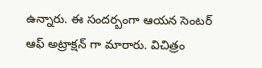ఉన్నారు. ఈ సందర్బంగా ఆయన సెంటర్ ఆఫ్ అట్రాక్షన్ గా మారారు. విచిత్రం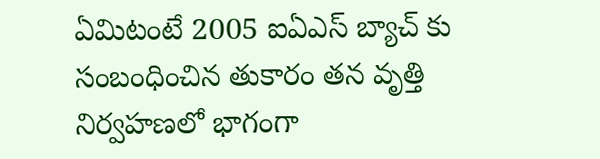ఏమిటంటే 2005 ఐఏఎస్ బ్యాచ్ కు సంబంధించిన తుకారం తన వృత్తి నిర్వహణలో భాగంగా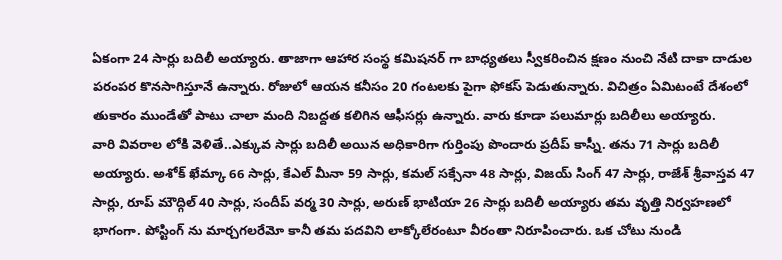ఏకంగా 24 సార్లు బదిలీ అయ్యారు. తాజాగా ఆహార సంస్థ కమిషనర్ గా బాధ్యతలు స్వీకరించిన క్షణం నుంచి నేటి దాకా దాడుల పరంపర కొనసాగిస్తూనే ఉన్నారు. రోజులో ఆయన కనీసం 20 గంటలకు పైగా ఫోకస్ పెడుతున్నారు. విచిత్రం ఏమిటంటే దేశంలో తుకారం ముండేతో పాటు చాలా మంది నిబద్దత కలిగిన ఆఫీసర్లు ఉన్నారు. వారు కూడా పలుమార్లు బదిలీలు అయ్యారు.
వారి వివరాల లోకి వెళితే..ఎక్కువ సార్లు బదిలీ అయిన అధికారిగా గుర్తింపు పొందారు ప్రదీప్ కాస్నీ. తను 71 సార్లు బదిలీ అయ్యారు. అశోక్ ఖేమ్కా 66 సార్లు, కేఎల్ మీనా 59 సార్లు, కమల్ సక్సేనా 48 సార్లు, విజయ్ సింగ్ 47 సార్లు, రాజేశ్ శ్రీవాస్తవ 47 సార్లు, రూప్ మౌద్గిల్ 40 సార్లు, సందీప్ వర్మ 30 సార్లు, అరుణ్ భాటియా 26 సార్లు బదిలీ అయ్యారు తమ వృత్తి నిర్వహణలో భాగంగా. పోస్టింగ్ ను మార్చగలరేమో కానీ తమ పదవిని లాక్కోలేరంటూ వీరంతా నిరూపించారు. ఒక చోటు నుండి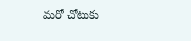మరో చోటుకు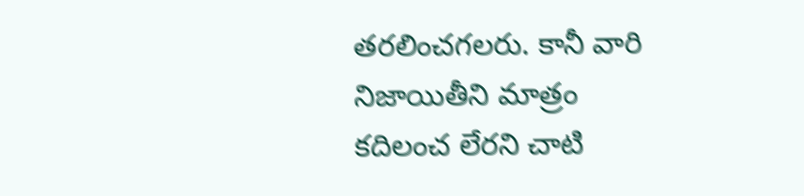తరలించగలరు. కానీ వారి నిజాయితీని మాత్రం కదిలంచ లేరని చాటి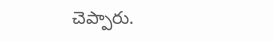చెప్పారు.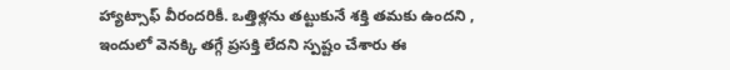హ్యాట్సాఫ్ వీరందరికీ. ఒత్తిళ్లను తట్టుకునే శక్తి తమకు ఉందని , ఇందులో వెనక్కి తగ్గే ప్రసక్తి లేదని స్పష్టం చేశారు ఈ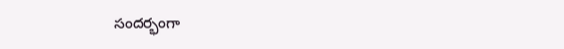సందర్భంగా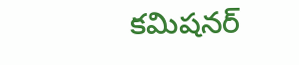కమిషనర్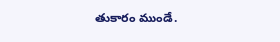తుకారం ముండే.